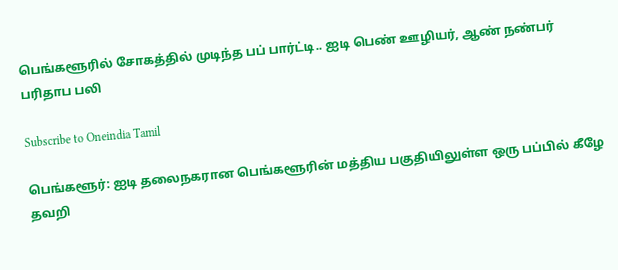பெங்களூரில் சோகத்தில் முடிந்த பப் பார்ட்டி.. ஐடி பெண் ஊழியர், ஆண் நண்பர் பரிதாப பலி

Subscribe to Oneindia Tamil

பெங்களூர்: ஐடி தலைநகரான பெங்களூரின் மத்திய பகுதியிலுள்ள ஒரு பப்பில் கீழே தவறி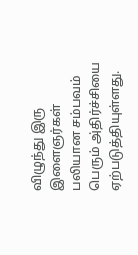விழுந்து இரு இளைஞர்கள் பலியான சம்பவம் பெரும் அ்திர்ச்சியை ஏற்படுத்தியுள்ளது.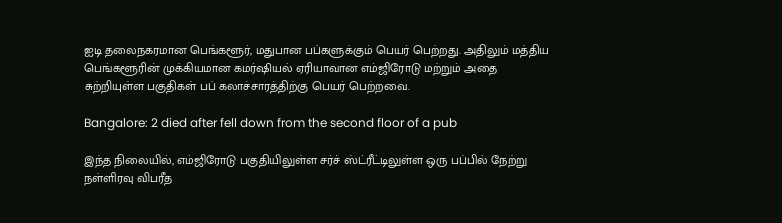ஐடி தலைநகரமான பெங்களூர், மதுபான பப்களுக்கும் பெயர் பெற்றது. அதிலும் மத்திய பெங்களூரின் முக்கியமான கமர்ஷியல் ஏரியாவான எம்ஜிரோடு மற்றும் அதை சுற்றியுள்ள பகுதிகள் பப் கலாச்சாரத்திற்கு பெயர் பெற்றவை.

Bangalore: 2 died after fell down from the second floor of a pub

இந்த நிலையில், எம்ஜிரோடு பகுதியிலுள்ள சர்ச் ஸ்ட்ரீட்டிலுள்ள ஒரு பப்பில் நேற்று நள்ளிரவு விபரீத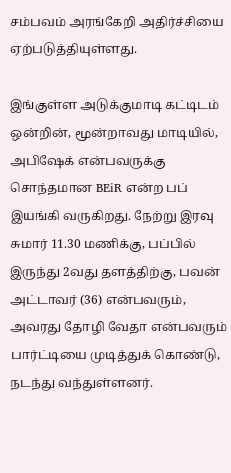சம்பவம் அரங்கேறி அதிர்ச்சியை ஏற்படுத்தியுள்ளது.

இங்குள்ள அடுக்குமாடி கட்டிடம் ஒன்றின், மூன்றாவது மாடியில், அபிஷேக் என்பவருக்கு சொந்தமான BEiR என்ற பப் இயங்கி வருகிறது. நேற்று இரவு சுமார் 11.30 மணிக்கு, பப்பில் இருந்து 2வது தளத்திற்கு, பவன் அட்டாவர் (36) என்பவரும், அவரது தோழி வேதா என்பவரும் பார்ட்டியை முடித்துக் கொண்டு, நடந்து வந்துள்ளனர்.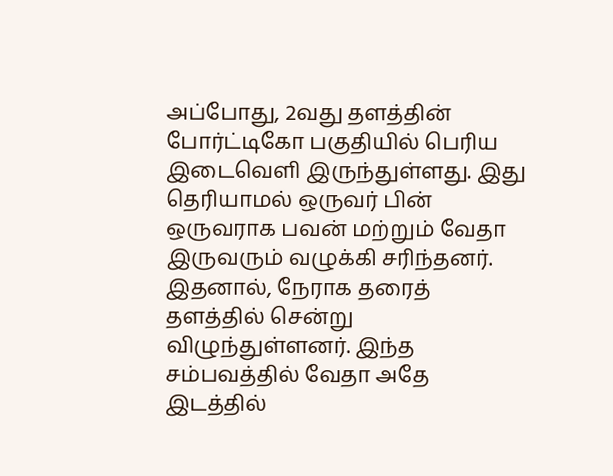அப்போது, 2வது தளத்தின் போர்ட்டிகோ பகுதியில் பெரிய இடைவெளி இருந்துள்ளது. இது தெரியாமல் ஒருவர் பின் ஒருவராக பவன் மற்றும் வேதா இருவரும் வழுக்கி சரிந்தனர். இதனால், நேராக தரைத் தளத்தில் சென்று விழுந்துள்ளனர். இந்த சம்பவத்தில் வேதா அதே இடத்தில்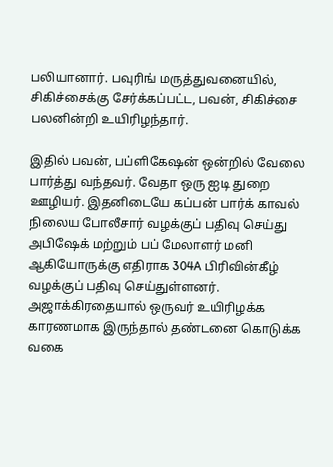பலியானார். பவுரிங் மருத்துவனையில், சிகிச்சைக்கு சேர்க்கப்பட்ட, பவன், சிகிச்சை பலனின்றி உயிரிழந்தார்.

இதில் பவன், பப்ளிகேஷன் ஒன்றில் வேலை பார்த்து வந்தவர். வேதா ஒரு ஐடி துறை ஊழியர். இதனிடையே கப்பன் பார்க் காவல் நிலைய போலீசார் வழக்குப் பதிவு செய்து அபிஷேக் மற்றும் பப் மேலாளர் மனி ஆகியோருக்கு எதிராக 304A பிரிவின்கீழ் வழக்குப் பதிவு செய்துள்ளனர். அஜாக்கிரதையால் ஒருவர் உயிரிழக்க காரணமாக இருந்தால் தண்டனை கொடுக்க வகை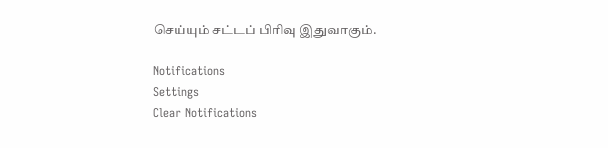செய்யும் சட்டப் பிரிவு இதுவாகும்.

Notifications
Settings
Clear Notifications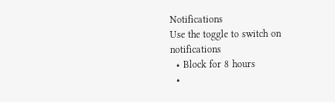Notifications
Use the toggle to switch on notifications
  • Block for 8 hours
  •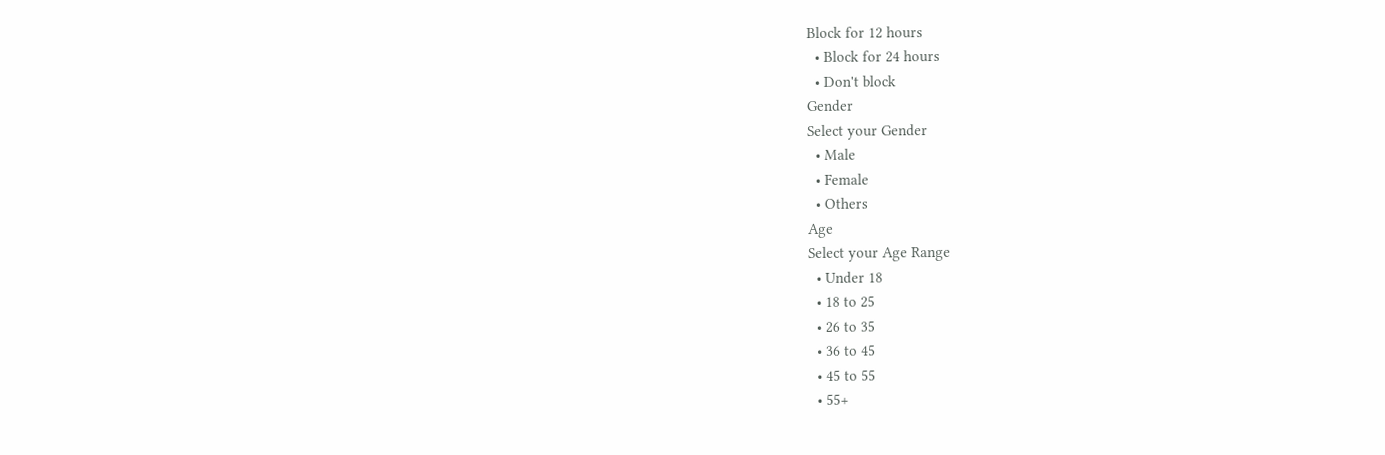Block for 12 hours
  • Block for 24 hours
  • Don't block
Gender
Select your Gender
  • Male
  • Female
  • Others
Age
Select your Age Range
  • Under 18
  • 18 to 25
  • 26 to 35
  • 36 to 45
  • 45 to 55
  • 55+